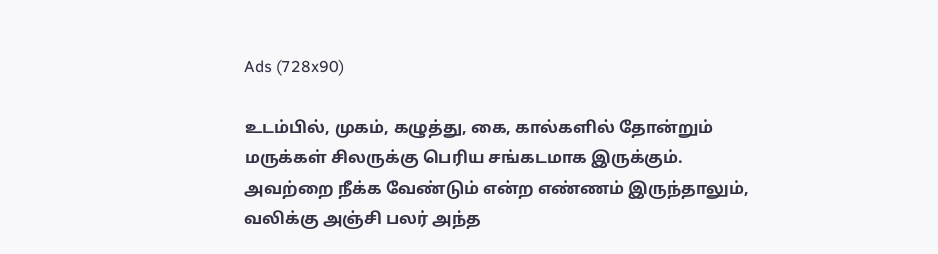Ads (728x90)

உடம்பில், முகம், கழுத்து, கை, கால்களில் தோன்றும் மருக்கள் சிலருக்கு பெரிய சங்கடமாக இருக்கும். அவற்றை நீக்க வேண்டும் என்ற எண்ணம் இருந்தாலும், வலிக்கு அஞ்சி பலர் அந்த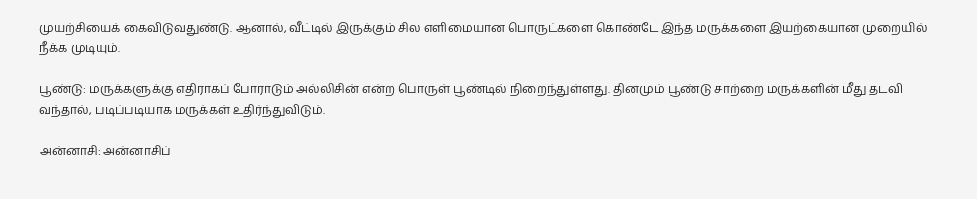முயற்சியைக் கைவிடுவதுண்டு. ஆனால், வீட்டில் இருக்கும் சில எளிமையான பொருட்களை கொண்டே இந்த மருக்களை இயற்கையான முறையில் நீக்க முடியும்.

பூண்டு: மருக்களுக்கு எதிராகப் போராடும் அல்லிசின் என்ற பொருள் பூண்டில் நிறைந்துள்ளது. தினமும் பூண்டு சாற்றை மருக்களின் மீது தடவி வந்தால், படிப்படியாக மருக்கள் உதிர்ந்துவிடும்.

அன்னாசி: அன்னாசிப்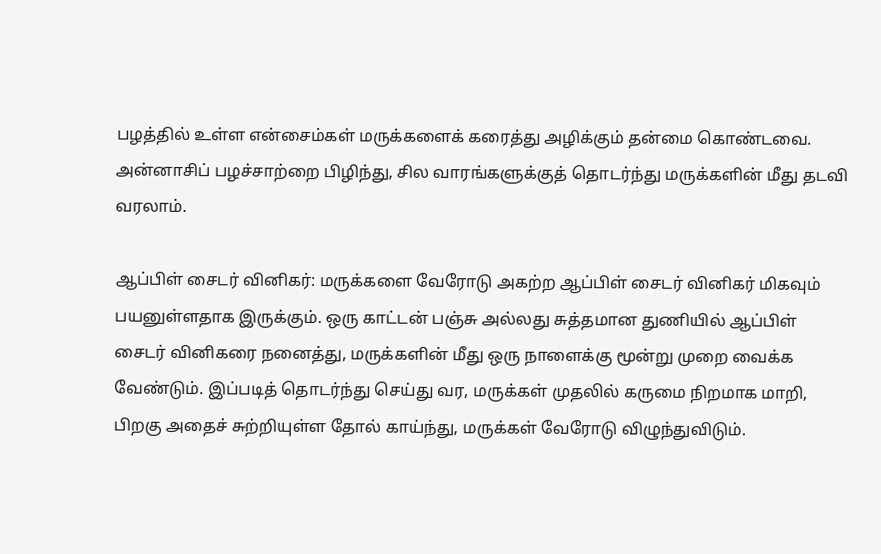பழத்தில் உள்ள என்சைம்கள் மருக்களைக் கரைத்து அழிக்கும் தன்மை கொண்டவை. அன்னாசிப் பழச்சாற்றை பிழிந்து, சில வாரங்களுக்குத் தொடர்ந்து மருக்களின் மீது தடவி வரலாம்.

ஆப்பிள் சைடர் வினிகர்: மருக்களை வேரோடு அகற்ற ஆப்பிள் சைடர் வினிகர் மிகவும் பயனுள்ளதாக இருக்கும். ஒரு காட்டன் பஞ்சு அல்லது சுத்தமான துணியில் ஆப்பிள் சைடர் வினிகரை நனைத்து, மருக்களின் மீது ஒரு நாளைக்கு மூன்று முறை வைக்க வேண்டும். இப்படித் தொடர்ந்து செய்து வர, மருக்கள் முதலில் கருமை நிறமாக மாறி, பிறகு அதைச் சுற்றியுள்ள தோல் காய்ந்து, மருக்கள் வேரோடு விழுந்துவிடும்.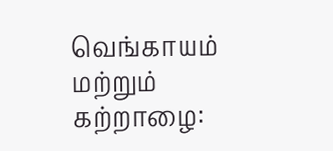வெங்காயம் மற்றும் கற்றாழை: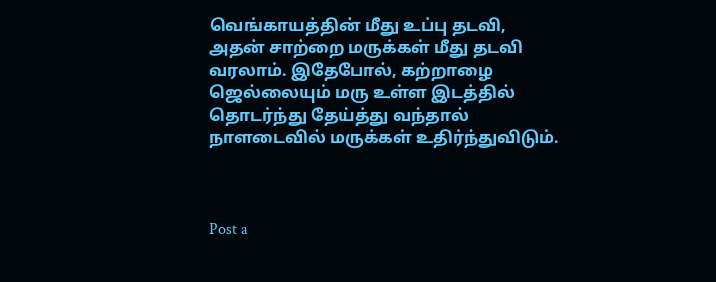வெங்காயத்தின் மீது உப்பு தடவி, அதன் சாற்றை மருக்கள் மீது தடவி வரலாம். இதேபோல், கற்றாழை ஜெல்லையும் மரு உள்ள இடத்தில் தொடர்ந்து தேய்த்து வந்தால் நாளடைவில் மருக்கள் உதிர்ந்துவிடும்.



Post a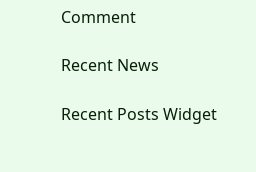Comment

Recent News

Recent Posts Widget